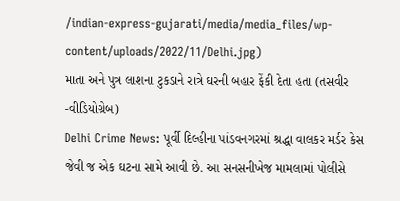/indian-express-gujarati/media/media_files/wp-content/uploads/2022/11/Delhi.jpg)
માતા અને પુત્ર લાશના ટુકડાને રાત્રે ઘરની બહાર ફેંકી દેતા હતા (તસવીર -વીડિયોગ્રેબ)
Delhi Crime News: પૂર્વી દિલ્હીના પાંડવનગરમાં શ્રદ્ધા વાલકર મર્ડર કેસ જેવી જ એક ઘટના સામે આવી છે. આ સનસનીખેજ મામલામાં પોલીસે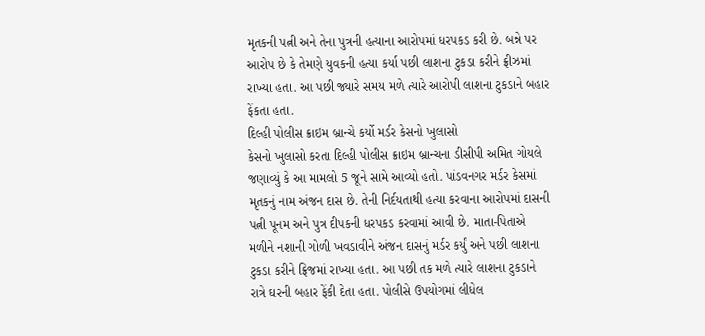મૃતકની પત્ની અને તેના પુત્રની હત્યાના આરોપમાં ધરપકડ કરી છે. બન્ને પર આરોપ છે કે તેમણે યુવકની હત્યા કર્યા પછી લાશના ટુકડા કરીને ફ્રીઝમાં રાખ્યા હતા. આ પછી જ્યારે સમય મળે ત્યારે આરોપી લાશના ટુકડાને બહાર ફેંકતા હતા.
દિલ્હી પોલીસ ક્રાઇમ બ્રાન્ચે કર્યો મર્ડર કેસનો ખુલાસો
કેસનો ખુલાસો કરતા દિલ્હી પોલીસ ક્રાઇમ બ્રાન્ચના ડીસીપી અમિત ગોયલે જણાવ્યું કે આ મામલો 5 જૂને સામે આવ્યો હતો. પાંડવનગર મર્ડર કેસમાં મૃતકનું નામ અંજન દાસ છે. તેની નિર્દયતાથી હત્યા કરવાના આરોપમાં દાસની પત્ની પૂનમ અને પુત્ર દીપકની ધરપકડ કરવામાં આવી છે. માતા-પિતાએ મળીને નશાની ગોળી ખવડાવીને અંજન દાસનું મર્ડર કર્યું અને પછી લાશના ટુકડા કરીને ફ્રિજમાં રાખ્યા હતા. આ પછી તક મળે ત્યારે લાશના ટુકડાને રાત્રે ઘરની બહાર ફેંકી દેતા હતા. પોલીસે ઉપયોગમાં લીધેલ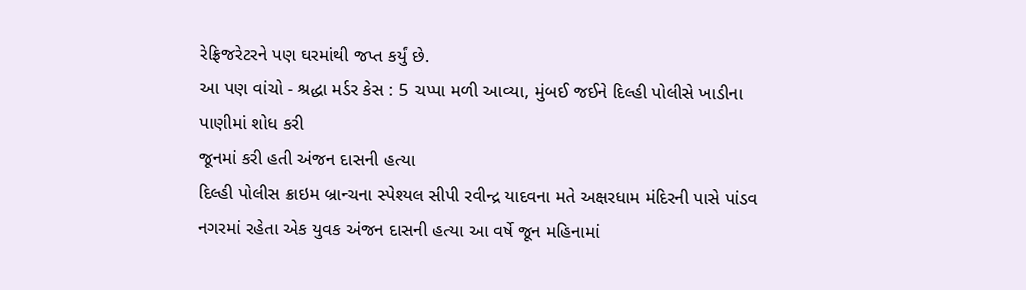રેફ્રિજરેટરને પણ ઘરમાંથી જપ્ત કર્યું છે.
આ પણ વાંચો - શ્રદ્ધા મર્ડર કેસ : 5 ચપ્પા મળી આવ્યા, મુંબઈ જઈને દિલ્હી પોલીસે ખાડીના પાણીમાં શોધ કરી
જૂનમાં કરી હતી અંજન દાસની હત્યા
દિલ્હી પોલીસ ક્રાઇમ બ્રાન્ચના સ્પેશ્યલ સીપી રવીન્દ્ર યાદવના મતે અક્ષરધામ મંદિરની પાસે પાંડવ નગરમાં રહેતા એક યુવક અંજન દાસની હત્યા આ વર્ષે જૂન મહિનામાં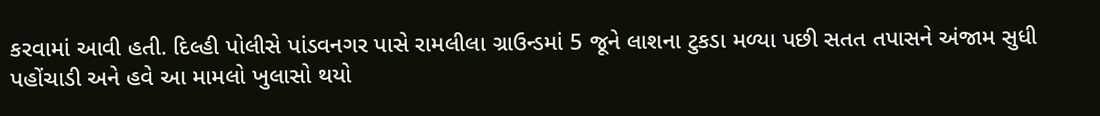કરવામાં આવી હતી. દિલ્હી પોલીસે પાંડવનગર પાસે રામલીલા ગ્રાઉન્ડમાં 5 જૂને લાશના ટુકડા મળ્યા પછી સતત તપાસને અંજામ સુધી પહોંચાડી અને હવે આ મામલો ખુલાસો થયો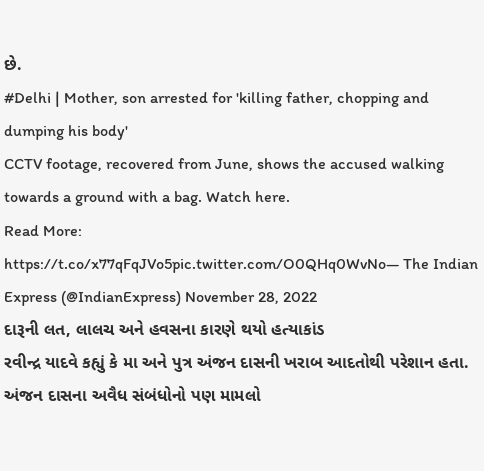છે.
#Delhi | Mother, son arrested for 'killing father, chopping and dumping his body'
CCTV footage, recovered from June, shows the accused walking towards a ground with a bag. Watch here.
Read More: https://t.co/x77qFqJVo5pic.twitter.com/O0QHq0WvNo— The Indian Express (@IndianExpress) November 28, 2022
દારૂની લત, લાલચ અને હવસના કારણે થયો હત્યાકાંડ
રવીન્દ્ર યાદવે કહ્યું કે મા અને પુત્ર અંજન દાસની ખરાબ આદતોથી પરેશાન હતા. અંજન દાસના અવૈધ સંબંધોનો પણ મામલો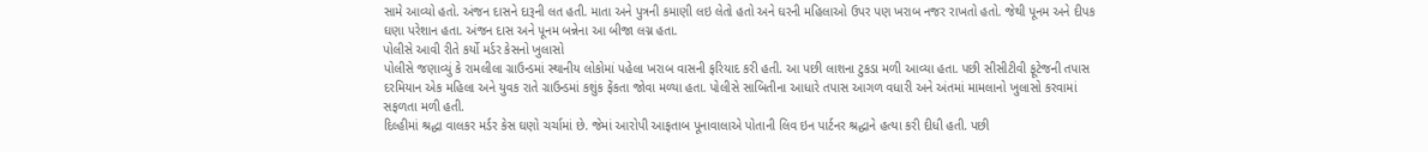સામે આવ્યો હતો. અંજન દાસને દારૂની લત હતી. માતા અને પુત્રની કમાણી લઇ લેતો હતો અને ઘરની મહિલાઓ ઉપર પણ ખરાબ નજર રાખતો હતો. જેથી પૂનમ અને દીપક ઘણા પરેશાન હતા. અંજન દાસ અને પૂનમ બન્નેના આ બીજા લગ્ન હતા.
પોલીસે આવી રીતે કર્યો મર્ડર કેસનો ખુલાસો
પોલીસે જણાવ્યું કે રામલીલા ગ્રાઉન્ડમાં સ્થાનીય લોકોમાં પહેલા ખરાબ વાસની ફરિયાદ કરી હતી. આ પછી લાશના ટુકડા મળી આવ્યા હતા. પછી સીસીટીવી ફૂટેજની તપાસ દરમિયાન એક મહિલા અને યુવક રાતે ગ્રાઉન્ડમાં કશુંક ફેંકતા જોવા મળ્યા હતા. પોલીસે સાબિતીના આધારે તપાસ આગળ વધારી અને અંતમાં મામલાનો ખુલાસો કરવામાં સફળતા મળી હતી.
દિલ્હીમાં શ્રદ્ધા વાલકર મર્ડર કેસ ઘણો ચર્ચામાં છે. જેમાં આરોપી આફતાબ પૂનાવાલાએ પોતાની લિવ ઇન પાર્ટનર શ્રદ્ધાને હત્યા કરી દીધી હતી. પછી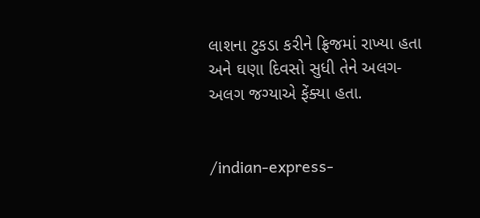લાશના ટુકડા કરીને ફ્રિજમાં રાખ્યા હતા અને ઘણા દિવસો સુધી તેને અલગ-અલગ જગ્યાએ ફેંક્યા હતા.


/indian-express-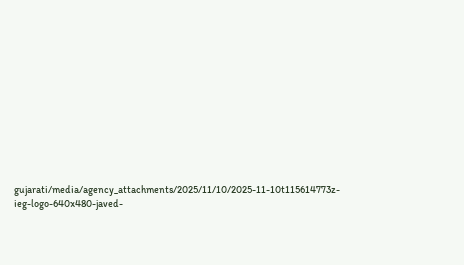gujarati/media/agency_attachments/2025/11/10/2025-11-10t115614773z-ieg-logo-640x480-javed-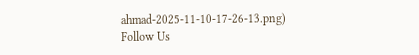ahmad-2025-11-10-17-26-13.png)
Follow Us